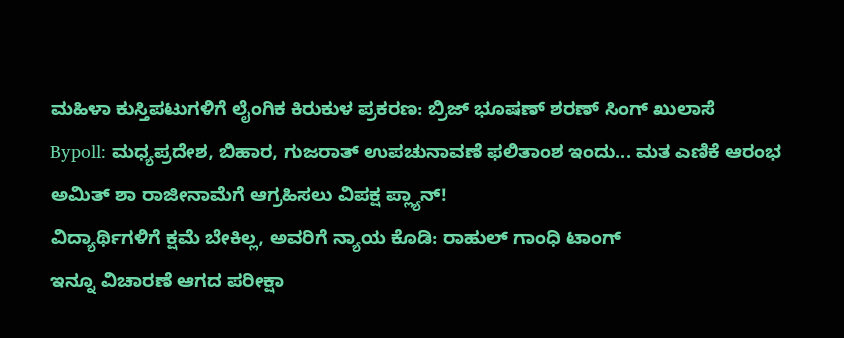ಮಹಿಳಾ ಕುಸ್ತಿಪಟುಗಳಿಗೆ ಲೈಂಗಿಕ ಕಿರುಕುಳ ಪ್ರಕರಣ: ಬ್ರಿಜ್ ಭೂಷಣ್ ಶರಣ್ ಸಿಂಗ್ ಖುಲಾಸೆ
Bypoll: ಮಧ್ಯಪ್ರದೇಶ, ಬಿಹಾರ, ಗುಜರಾತ್ ಉಪಚುನಾವಣೆ ಫಲಿತಾಂಶ ಇಂದು... ಮತ ಎಣಿಕೆ ಆರಂಭ
ಅಮಿತ್ ಶಾ ರಾಜೀನಾಮೆಗೆ ಆಗ್ರಹಿಸಲು ವಿಪಕ್ಷ ಪ್ಲ್ಯಾನ್!
ವಿದ್ಯಾರ್ಥಿಗಳಿಗೆ ಕ್ಷಮೆ ಬೇಕಿಲ್ಲ, ಅವರಿಗೆ ನ್ಯಾಯ ಕೊಡಿ: ರಾಹುಲ್ ಗಾಂಧಿ ಟಾಂಗ್
ಇನ್ನೂ ವಿಚಾರಣೆ ಆಗದ ಪರೀಕ್ಷಾ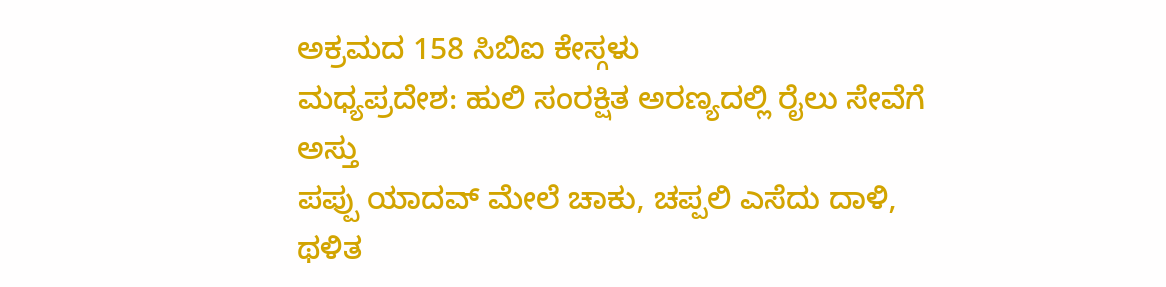ಅಕ್ರಮದ 158 ಸಿಬಿಐ ಕೇಸ್ಗಳು
ಮಧ್ಯಪ್ರದೇಶ: ಹುಲಿ ಸಂರಕ್ಷಿತ ಅರಣ್ಯದಲ್ಲಿ ರೈಲು ಸೇವೆಗೆ ಅಸ್ತು
ಪಪ್ಪು ಯಾದವ್ ಮೇಲೆ ಚಾಕು, ಚಪ್ಪಲಿ ಎಸೆದು ದಾಳಿ, ಥಳಿತ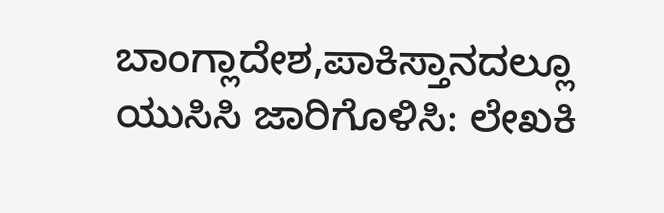ಬಾಂಗ್ಲಾದೇಶ,ಪಾಕಿಸ್ತಾನದಲ್ಲೂ ಯುಸಿಸಿ ಜಾರಿಗೊಳಿಸಿ: ಲೇಖಕಿ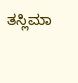ತಸ್ಲಿಮಾ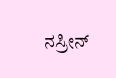ನಸ್ರೀನ್